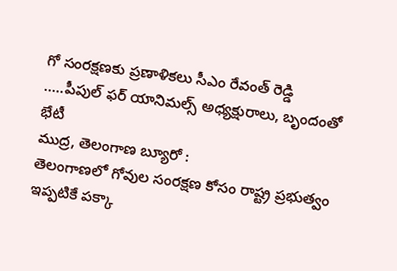గో సంరక్షణకు ప్రణాళికలు సీఎం రేవంత్ రెడ్డి …..పీపుల్ ఫర్ యానిమల్స్ అధ్యక్షురాలు, బృందంతో భేటీ
ముద్ర, తెలంగాణ బ్యూరో :
తెలంగాణలో గోవుల సంరక్షణ కోసం రాష్ట్ర ప్రభుత్వం ఇప్పటికే పక్కా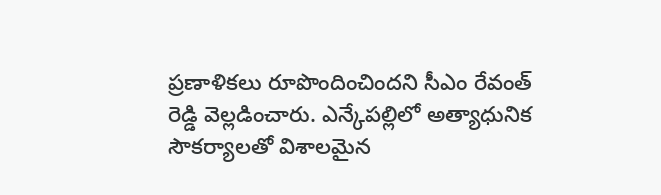ప్రణాళికలు రూపొందించిందని సీఎం రేవంత్ రెడ్డి వెల్లడించారు. ఎన్కేపల్లిలో అత్యాధునిక సౌకర్యాలతో విశాలమైన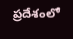ప్రదేశంలో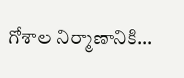గోశాల నిర్మాణానికి…